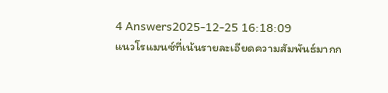4 Answers2025-12-25 16:18:09
แนวโรแมนซ์ที่เน้นรายละเอียดความสัมพันธ์มากก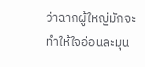ว่าฉากผู้ใหญ่มักจะทำให้ใจอ่อนละมุน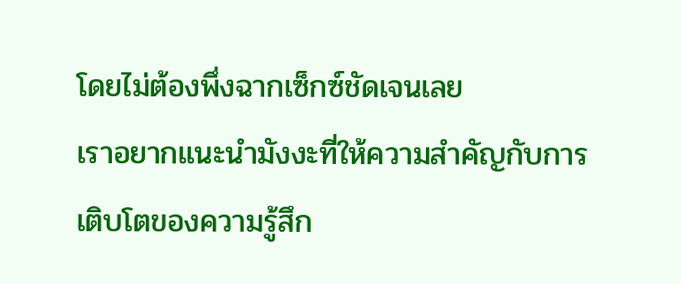โดยไม่ต้องพึ่งฉากเซ็กซ์ชัดเจนเลย
เราอยากแนะนำมังงะที่ให้ความสำคัญกับการเติบโตของความรู้สึก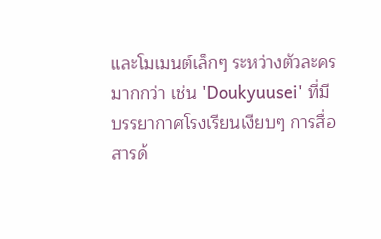และโมเมนต์เล็กๆ ระหว่างตัวละครมากกว่า เช่น 'Doukyuusei' ที่มีบรรยากาศโรงเรียนเงียบๆ การสื่อสารด้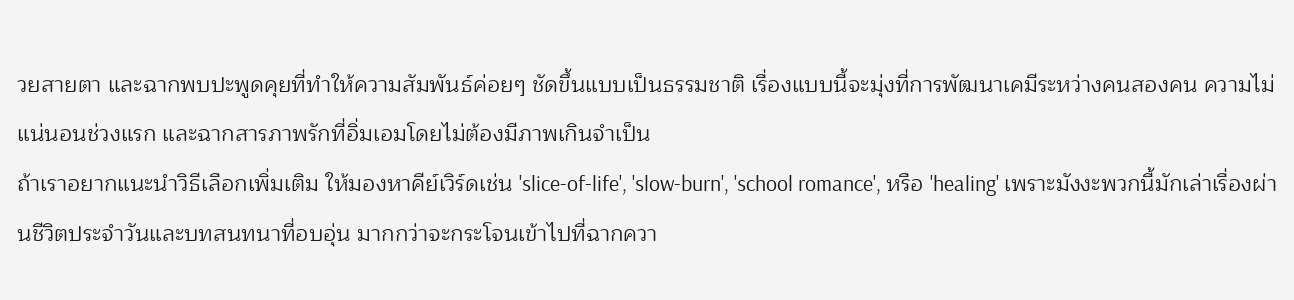วยสายตา และฉากพบปะพูดคุยที่ทำให้ความสัมพันธ์ค่อยๆ ชัดขึ้นแบบเป็นธรรมชาติ เรื่องแบบนี้จะมุ่งที่การพัฒนาเคมีระหว่างคนสองคน ความไม่แน่นอนช่วงแรก และฉากสารภาพรักที่อิ่มเอมโดยไม่ต้องมีภาพเกินจำเป็น
ถ้าเราอยากแนะนำวิธีเลือกเพิ่มเติม ให้มองหาคีย์เวิร์ดเช่น 'slice-of-life', 'slow-burn', 'school romance', หรือ 'healing' เพราะมังงะพวกนี้มักเล่าเรื่องผ่านชีวิตประจำวันและบทสนทนาที่อบอุ่น มากกว่าจะกระโจนเข้าไปที่ฉากควา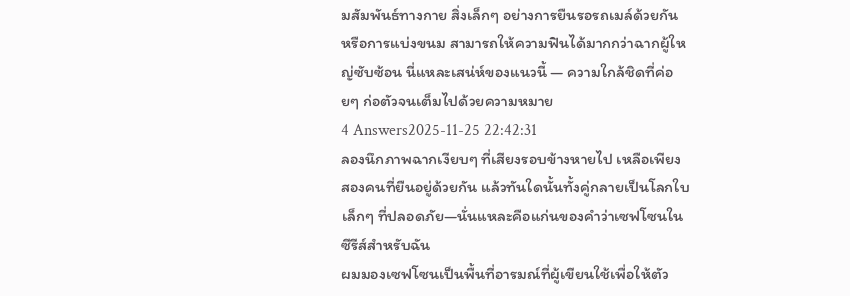มสัมพันธ์ทางกาย สิ่งเล็กๆ อย่างการยืนรอรถเมล์ด้วยกัน หรือการแบ่งขนม สามารถให้ความฟินได้มากกว่าฉากผู้ใหญ่ซับซ้อน นี่แหละเสน่ห์ของแนวนี้ — ความใกล้ชิดที่ค่อยๆ ก่อตัวจนเต็มไปด้วยความหมาย
4 Answers2025-11-25 22:42:31
ลองนึกภาพฉากเงียบๆ ที่เสียงรอบข้างหายไป เหลือเพียงสองคนที่ยืนอยู่ด้วยกัน แล้วทันใดนั้นทั้งคู่กลายเป็นโลกใบเล็กๆ ที่ปลอดภัย—นั่นแหละคือแก่นของคำว่าเซฟโซนในซีรีส์สำหรับฉัน
ผมมองเซฟโซนเป็นพื้นที่อารมณ์ที่ผู้เขียนใช้เพื่อให้ตัว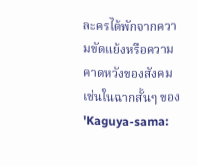ละครได้พักจากความขัดแย้งหรือความคาดหวังของสังคม เช่นในฉากสั้นๆ ของ 'Kaguya-sama: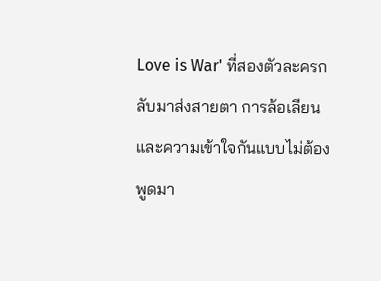Love is War' ที่สองตัวละครกลับมาส่งสายตา การล้อเลียน และความเข้าใจกันแบบไม่ต้องพูดมา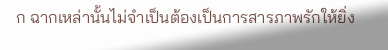ก ฉากเหล่านั้นไม่จำเป็นต้องเป็นการสารภาพรักให้ยิ่ง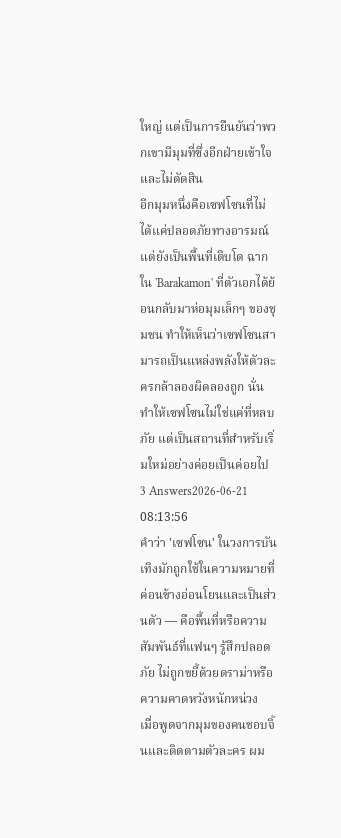ใหญ่ แต่เป็นการยืนยันว่าพวกเขามีมุมที่ซึ่งอีกฝ่ายเข้าใจและไม่ตัดสิน
อีกมุมหนึ่งคือเซฟโซนที่ไม่ได้แค่ปลอดภัยทางอารมณ์ แต่ยังเป็นพื้นที่เติบโต ฉากใน 'Barakamon' ที่ตัวเอกได้ย้อนกลับมาห่อมุมเล็กๆ ของชุมชน ทำให้เห็นว่าเซฟโซนสามารถเป็นแหล่งพลังให้ตัวละครกล้าลองผิดลองถูก นั่นทำให้เซฟโซนไม่ใช่แค่ที่หลบภัย แต่เป็นสถานที่สำหรับเริ่มใหม่อย่างค่อยเป็นค่อยไป
3 Answers2026-06-21 08:13:56
คำว่า 'เซฟโซน' ในวงการบันเทิงมักถูกใช้ในความหมายที่ค่อนข้างอ่อนโยนและเป็นส่วนตัว — คือพื้นที่หรือความสัมพันธ์ที่แฟนๆ รู้สึกปลอดภัย ไม่ถูกขยี้ด้วยดราม่าหรือความคาดหวังหนักหน่วง
เมื่อพูดจากมุมของคนชอบจิ้นและติดตามตัวละคร ผม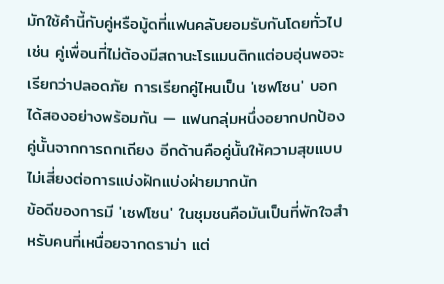มักใช้คำนี้กับคู่หรือมู้ดที่แฟนคลับยอมรับกันโดยทั่วไป เช่น คู่เพื่อนที่ไม่ต้องมีสถานะโรแมนติกแต่อบอุ่นพอจะเรียกว่าปลอดภัย การเรียกคู่ไหนเป็น 'เซฟโซน' บอกได้สองอย่างพร้อมกัน — แฟนกลุ่มหนึ่งอยากปกป้องคู่นั้นจากการถกเถียง อีกด้านคือคู่นั้นให้ความสุขแบบไม่เสี่ยงต่อการแบ่งฝักแบ่งฝ่ายมากนัก
ข้อดีของการมี 'เซฟโซน' ในชุมชนคือมันเป็นที่พักใจสำหรับคนที่เหนื่อยจากดราม่า แต่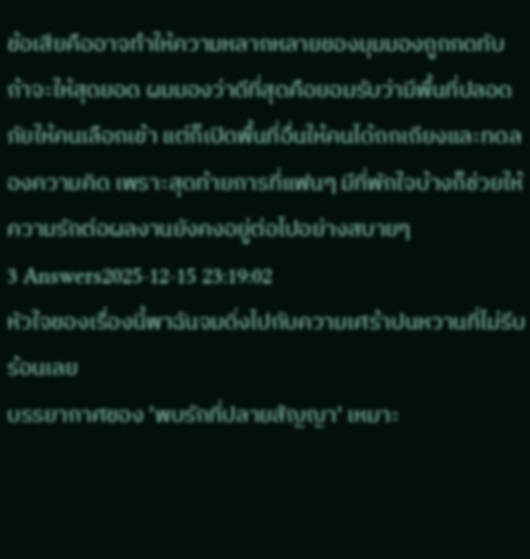ข้อเสียคืออาจทำให้ความหลากหลายของมุมมองถูกกดทับ ถ้าจะให้สุดยอด ผมมองว่าดีที่สุดคือยอมรับว่ามีพื้นที่ปลอดภัยให้คนเลือกเข้า แต่ก็เปิดพื้นที่อื่นให้คนได้ถกเถียงและทดลองความคิด เพราะสุดท้ายการที่แฟนๆ มีที่พักใจบ้างก็ช่วยให้ความรักต่อผลงานยังคงอยู่ต่อไปอย่างสบายๆ
3 Answers2025-12-15 23:19:02
หัวใจของเรื่องนี้พาฉันจมดิ่งไปกับความเศร้าปนหวานที่ไม่รีบร้อนเลย
บรรยากาศของ 'พบรักที่ปลายสัญญา' เหมาะ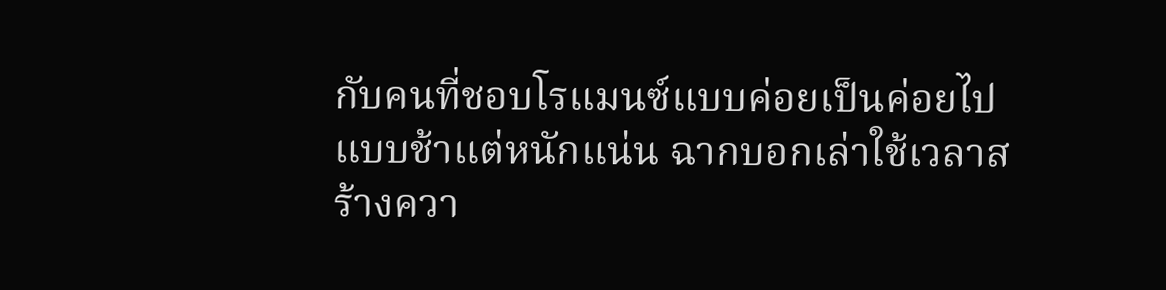กับคนที่ชอบโรแมนซ์แบบค่อยเป็นค่อยไป แบบช้าแต่หนักแน่น ฉากบอกเล่าใช้เวลาสร้างควา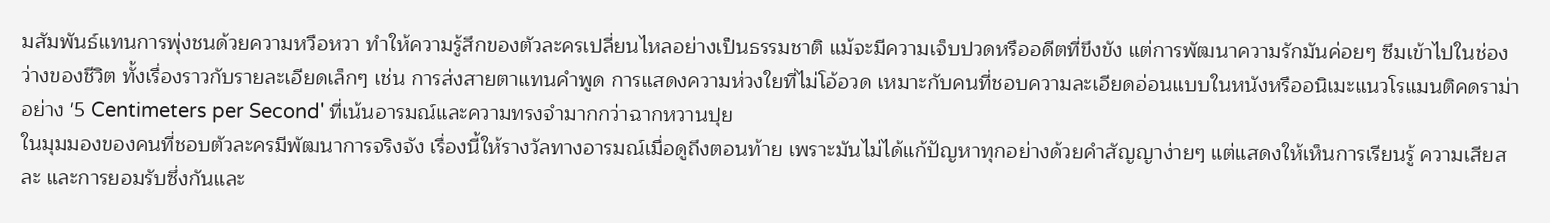มสัมพันธ์แทนการพุ่งชนด้วยความหวือหวา ทำให้ความรู้สึกของตัวละครเปลี่ยนไหลอย่างเป็นธรรมชาติ แม้จะมีความเจ็บปวดหรืออดีตที่ขึงขัง แต่การพัฒนาความรักมันค่อยๆ ซึมเข้าไปในช่องว่างของชีวิต ทั้งเรื่องราวกับรายละเอียดเล็กๆ เช่น การส่งสายตาแทนคำพูด การแสดงความห่วงใยที่ไม่โอ้อวด เหมาะกับคนที่ชอบความละเอียดอ่อนแบบในหนังหรืออนิเมะแนวโรแมนติคดราม่าอย่าง '5 Centimeters per Second' ที่เน้นอารมณ์และความทรงจำมากกว่าฉากหวานปุย
ในมุมมองของคนที่ชอบตัวละครมีพัฒนาการจริงจัง เรื่องนี้ให้รางวัลทางอารมณ์เมื่อดูถึงตอนท้าย เพราะมันไม่ได้แก้ปัญหาทุกอย่างด้วยคำสัญญาง่ายๆ แต่แสดงให้เห็นการเรียนรู้ ความเสียสละ และการยอมรับซึ่งกันและ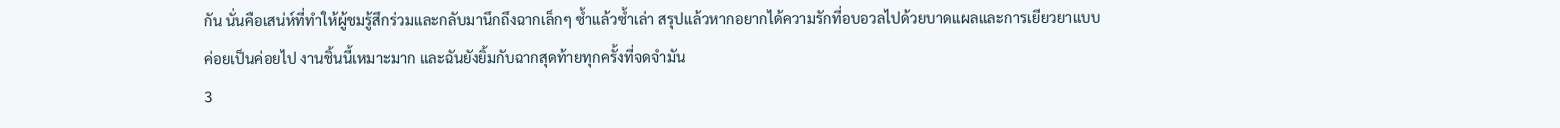กัน นั่นคือเสน่ห์ที่ทำให้ผู้ชมรู้สึกร่วมและกลับมานึกถึงฉากเล็กๆ ซ้ำแล้วซ้ำเล่า สรุปแล้วหากอยากได้ความรักที่อบอวลไปด้วยบาดแผลและการเยียวยาแบบค่อยเป็นค่อยไป งานชิ้นนี้เหมาะมาก และฉันยังยิ้มกับฉากสุดท้ายทุกครั้งที่จดจำมัน
3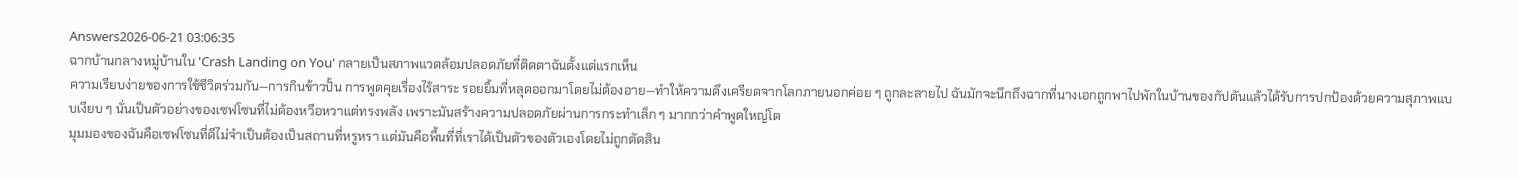Answers2026-06-21 03:06:35
ฉากบ้านกลางหมู่บ้านใน 'Crash Landing on You' กลายเป็นสภาพแวดล้อมปลอดภัยที่ติดตาฉันตั้งแต่แรกเห็น
ความเรียบง่ายของการใช้ชีวิตร่วมกัน—การกินข้าวปั้น การพูดคุยเรื่องไร้สาระ รอยยิ้มที่หลุดออกมาโดยไม่ต้องอาย—ทำให้ความตึงเครียดจากโลกภายนอกค่อย ๆ ถูกละลายไป ฉันมักจะนึกถึงฉากที่นางเอกถูกพาไปพักในบ้านของกัปตันแล้วได้รับการปกป้องด้วยความสุภาพแบบเงียบ ๆ นั่นเป็นตัวอย่างของเซฟโซนที่ไม่ต้องหวือหวาแต่ทรงพลัง เพราะมันสร้างความปลอดภัยผ่านการกระทำเล็ก ๆ มากกว่าคำพูดใหญ่โต
มุมมองของฉันคือเซฟโซนที่ดีไม่จำเป็นต้องเป็นสถานที่หรูหรา แต่มันคือพื้นที่ที่เราได้เป็นตัวของตัวเองโดยไม่ถูกตัดสิน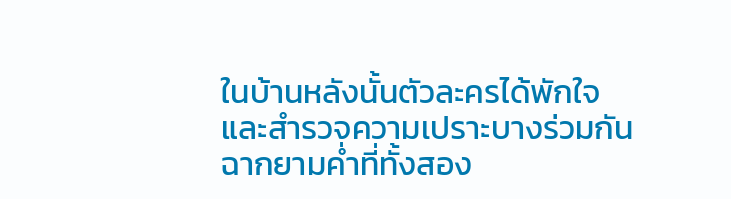ในบ้านหลังนั้นตัวละครได้พักใจและสำรวจความเปราะบางร่วมกัน ฉากยามค่ำที่ทั้งสอง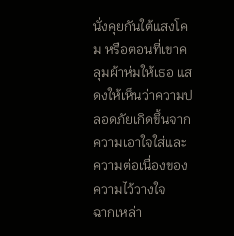นั่งคุยกันใต้แสงโคม หรือตอนที่เขาคลุมผ้าห่มให้เธอ แสดงให้เห็นว่าความปลอดภัยเกิดขึ้นจากความเอาใจใส่และความต่อเนื่องของความไว้วางใจ
ฉากเหล่า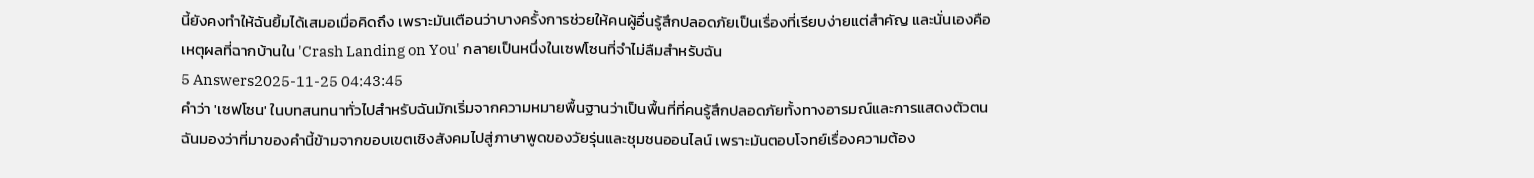นี้ยังคงทำให้ฉันยิ้มได้เสมอเมื่อคิดถึง เพราะมันเตือนว่าบางครั้งการช่วยให้คนผู้อื่นรู้สึกปลอดภัยเป็นเรื่องที่เรียบง่ายแต่สำคัญ และนั่นเองคือเหตุผลที่ฉากบ้านใน 'Crash Landing on You' กลายเป็นหนึ่งในเซฟโซนที่จำไม่ลืมสำหรับฉัน
5 Answers2025-11-25 04:43:45
คำว่า 'เซฟโซน' ในบทสนทนาทั่วไปสำหรับฉันมักเริ่มจากความหมายพื้นฐานว่าเป็นพื้นที่ที่คนรู้สึกปลอดภัยทั้งทางอารมณ์และการแสดงตัวตน ฉันมองว่าที่มาของคำนี้ข้ามจากขอบเขตเชิงสังคมไปสู่ภาษาพูดของวัยรุ่นและชุมชนออนไลน์ เพราะมันตอบโจทย์เรื่องความต้อง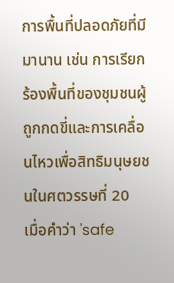การพื้นที่ปลอดภัยที่มีมานาน เช่น การเรียกร้องพื้นที่ของชุมชนผู้ถูกกดขี่และการเคลื่อนไหวเพื่อสิทธิมนุษยชนในศตวรรษที่ 20
เมื่อคำว่า 'safe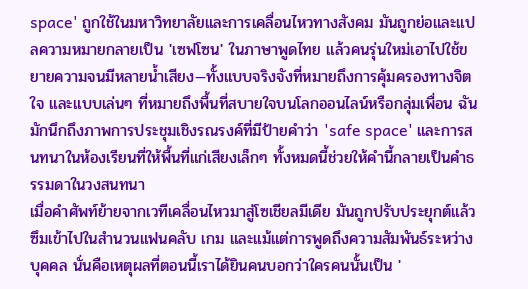space' ถูกใช้ในมหาวิทยาลัยและการเคลื่อนไหวทางสังคม มันถูกย่อและแปลความหมายกลายเป็น 'เซฟโซน' ในภาษาพูดไทย แล้วคนรุ่นใหม่เอาไปใช้ขยายความจนมีหลายน้ำเสียง—ทั้งแบบจริงจังที่หมายถึงการคุ้มครองทางจิตใจ และแบบเล่นๆ ที่หมายถึงพื้นที่สบายใจบนโลกออนไลน์หรือกลุ่มเพื่อน ฉันมักนึกถึงภาพการประชุมเชิงรณรงค์ที่มีป้ายคำว่า 'safe space' และการสนทนาในห้องเรียนที่ให้พื้นที่แก่เสียงเล็กๆ ทั้งหมดนี้ช่วยให้คำนี้กลายเป็นคำธรรมดาในวงสนทนา
เมื่อคำศัพท์ย้ายจากเวทีเคลื่อนไหวมาสู่โซเชียลมีเดีย มันถูกปรับประยุกต์แล้วซึมเข้าไปในสำนวนแฟนคลับ เกม และแม้แต่การพูดถึงความสัมพันธ์ระหว่างบุคคล นั่นคือเหตุผลที่ตอนนี้เราได้ยินคนบอกว่าใครคนนั้นเป็น '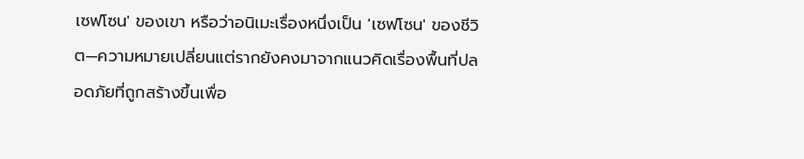เซฟโซน' ของเขา หรือว่าอนิเมะเรื่องหนึ่งเป็น 'เซฟโซน' ของชีวิต—ความหมายเปลี่ยนแต่รากยังคงมาจากแนวคิดเรื่องพื้นที่ปลอดภัยที่ถูกสร้างขึ้นเพื่อ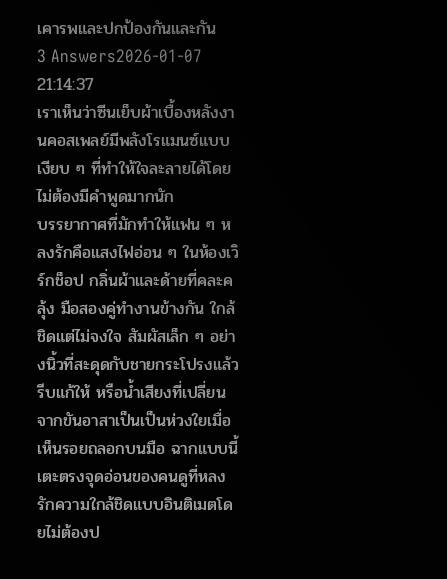เคารพและปกป้องกันและกัน
3 Answers2026-01-07 21:14:37
เราเห็นว่าซีนเย็บผ้าเบื้องหลังงานคอสเพลย์มีพลังโรแมนซ์แบบเงียบ ๆ ที่ทำให้ใจละลายได้โดยไม่ต้องมีคำพูดมากนัก
บรรยากาศที่มักทำให้แฟน ๆ หลงรักคือแสงไฟอ่อน ๆ ในห้องเวิร์กช็อป กลิ่นผ้าและด้ายที่คละคลุ้ง มือสองคู่ทำงานข้างกัน ใกล้ชิดแต่ไม่จงใจ สัมผัสเล็ก ๆ อย่างนิ้วที่สะดุดกับชายกระโปรงแล้วรีบแก้ให้ หรือน้ำเสียงที่เปลี่ยนจากขันอาสาเป็นเป็นห่วงใยเมื่อเห็นรอยถลอกบนมือ ฉากแบบนี้เตะตรงจุดอ่อนของคนดูที่หลงรักความใกล้ชิดแบบอินติเมตโดยไม่ต้องป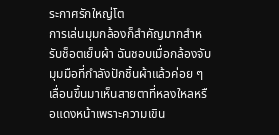ระกาศรักใหญ่โต
การเล่นมุมกล้องก็สำคัญมากสำหรับช็อตเย็บผ้า ฉันชอบเมื่อกล้องจับมุมมือที่กำลังปักชิ้นผ้าแล้วค่อย ๆ เลื่อนขึ้นมาเห็นสายตาที่หลงใหลหรือแดงหน้าเพราะความเขิน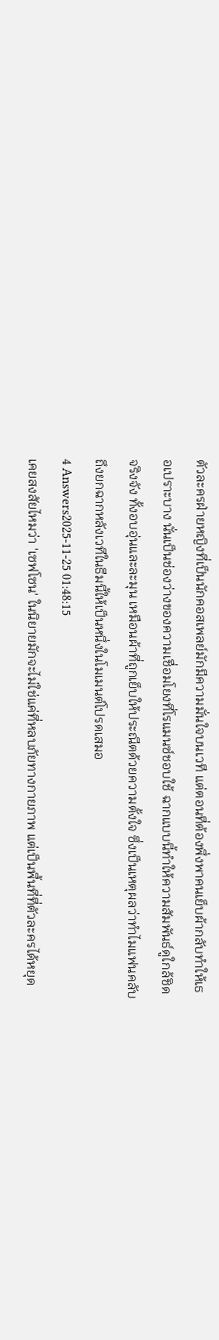ตัวละครฝ่ายหญิงที่เป็นนักคอสเพลย์มักมีความมั่นใจบนเวที แต่ตอนที่ต้องพึ่งพาคนเย็บผ้ากลับทำให้เธอเปราะบาง นั่นเป็นช่องว่างของความเชื่อมโยงที่โรแมนซ์ชอบใช้ ฉากแบบนี้ทำให้ความสัมพันธ์ดูใกล้ชิดจริงจัง ทั้งอบอุ่นและละมุน เหมือนผ้าที่ถูกเย็บให้ประณีตด้วยความตั้งใจ ซึ่งเป็นเหตุผลว่าทำไมแฟนคลับถึงยกฉากหลังเวทีในธีมนี้ให้เป็นหนึ่งในโมเมนต์โปรดเสมอ
4 Answers2025-11-25 01:48:15
เคยสงสัยไหมว่า 'เซฟโซน' ในนิยายมักจะไม่ใช่แค่ที่หลบภัยทางกายภาพ แต่เป็นพื้นที่ที่ตัวละครได้หยุด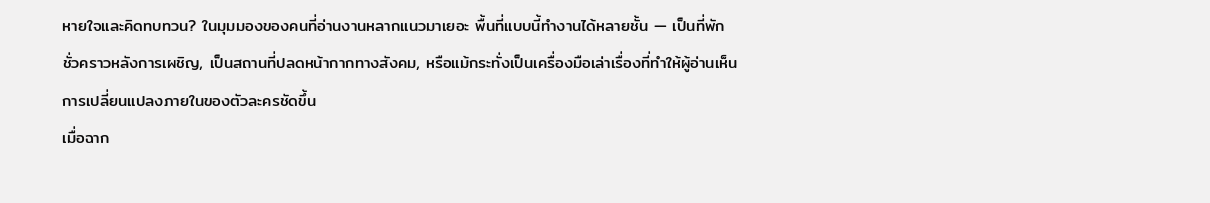หายใจและคิดทบทวน? ในมุมมองของคนที่อ่านงานหลากแนวมาเยอะ พื้นที่แบบนี้ทำงานได้หลายชั้น — เป็นที่พักชั่วคราวหลังการเผชิญ, เป็นสถานที่ปลดหน้ากากทางสังคม, หรือแม้กระทั่งเป็นเครื่องมือเล่าเรื่องที่ทำให้ผู้อ่านเห็นการเปลี่ยนแปลงภายในของตัวละครชัดขึ้น
เมื่อฉาก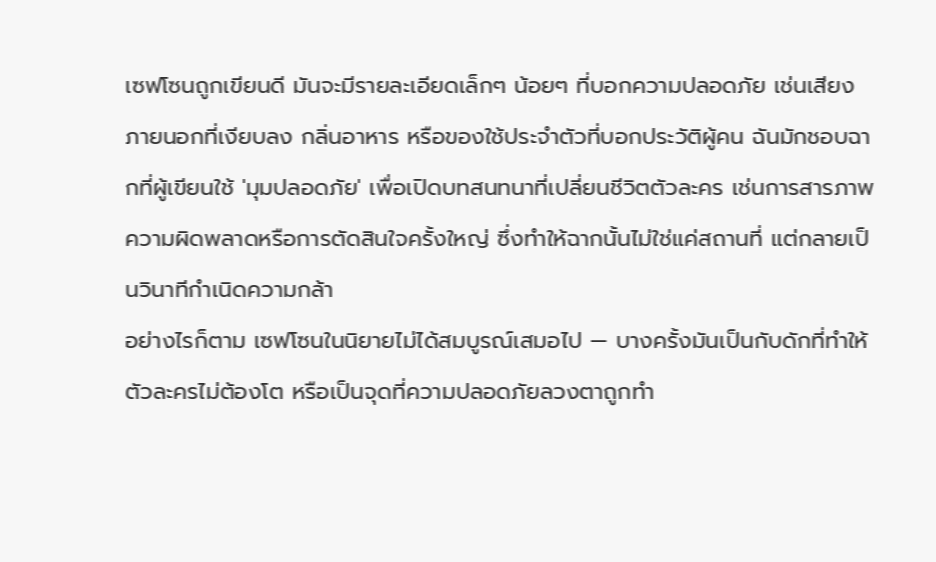เซฟโซนถูกเขียนดี มันจะมีรายละเอียดเล็กๆ น้อยๆ ที่บอกความปลอดภัย เช่นเสียงภายนอกที่เงียบลง กลิ่นอาหาร หรือของใช้ประจำตัวที่บอกประวัติผู้คน ฉันมักชอบฉากที่ผู้เขียนใช้ 'มุมปลอดภัย' เพื่อเปิดบทสนทนาที่เปลี่ยนชีวิตตัวละคร เช่นการสารภาพความผิดพลาดหรือการตัดสินใจครั้งใหญ่ ซึ่งทำให้ฉากนั้นไม่ใช่แค่สถานที่ แต่กลายเป็นวินาทีกำเนิดความกล้า
อย่างไรก็ตาม เซฟโซนในนิยายไม่ได้สมบูรณ์เสมอไป — บางครั้งมันเป็นกับดักที่ทำให้ตัวละครไม่ต้องโต หรือเป็นจุดที่ความปลอดภัยลวงตาถูกทำ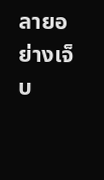ลายอย่างเจ็บ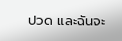ปวด และฉันจะ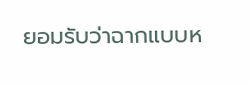ยอมรับว่าฉากแบบห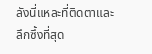ลังนี่แหละที่ติดตาและลึกซึ้งที่สุด